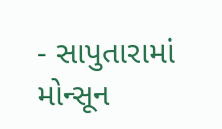- સાપુતારામાં મોન્સૂન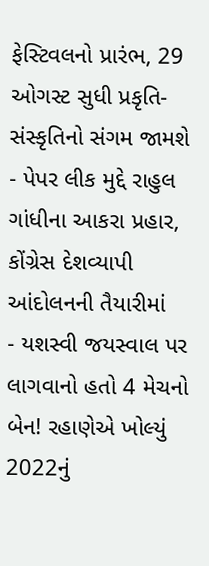ફેસ્ટિવલનો પ્રારંભ, 29 ઓગસ્ટ સુધી પ્રકૃતિ-સંસ્કૃતિનો સંગમ જામશે
- પેપર લીક મુદ્દે રાહુલ ગાંધીના આકરા પ્રહાર, કોંગ્રેસ દેશવ્યાપી આંદોલનની તૈયારીમાં
- યશસ્વી જયસ્વાલ પર લાગવાનો હતો 4 મેચનો બેન! રહાણેએ ખોલ્યું 2022નું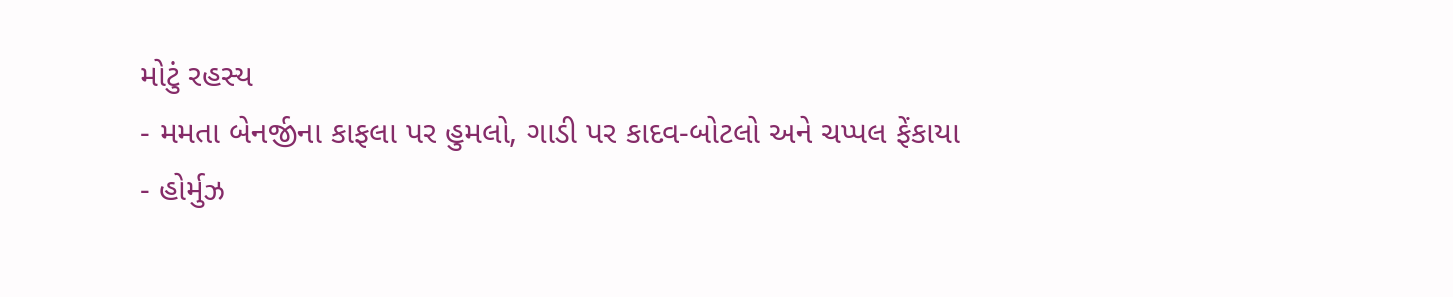મોટું રહસ્ય
- મમતા બેનર્જીના કાફલા પર હુમલો, ગાડી પર કાદવ-બોટલો અને ચપ્પલ ફેંકાયા
- હોર્મુઝ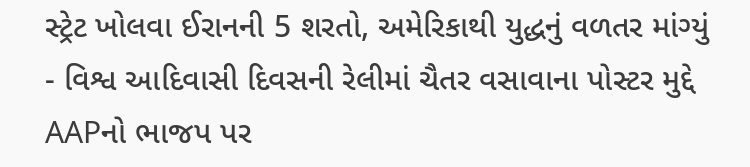સ્ટ્રેટ ખોલવા ઈરાનની 5 શરતો, અમેરિકાથી યુદ્ધનું વળતર માંગ્યું
- વિશ્વ આદિવાસી દિવસની રેલીમાં ચૈતર વસાવાના પોસ્ટર મુદ્દે AAPનો ભાજપ પર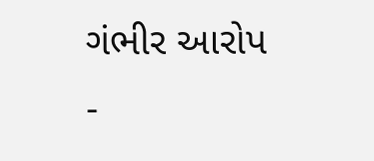ગંભીર આરોપ
-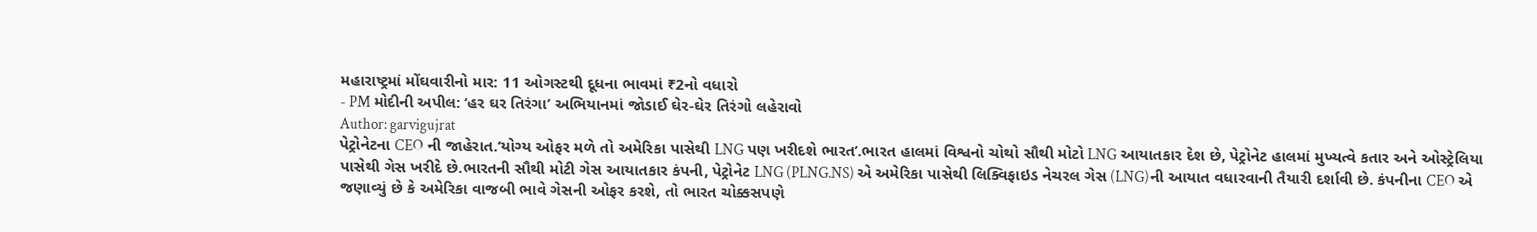મહારાષ્ટ્રમાં મોંઘવારીનો માર: 11 ઓગસ્ટથી દૂધના ભાવમાં ₹2નો વધારો
- PM મોદીની અપીલ: ‘હર ઘર તિરંગા’ અભિયાનમાં જોડાઈ ઘેર-ઘેર તિરંગો લહેરાવો
Author: garvigujrat
પેટ્રોનેટના CEO ની જાહેરાત.‘યોગ્ય ઓફર મળે તો અમેરિકા પાસેથી LNG પણ ખરીદશે ભારત’.ભારત હાલમાં વિશ્વનો ચોથો સૌથી મોટો LNG આયાતકાર દેશ છે, પેટ્રોનેટ હાલમાં મુખ્યત્વે કતાર અને ઓસ્ટ્રેલિયા પાસેથી ગેસ ખરીદે છે.ભારતની સૌથી મોટી ગેસ આયાતકાર કંપની, પેટ્રોનેટ LNG (PLNG.NS) એ અમેરિકા પાસેથી લિક્વિફાઇડ નેચરલ ગેસ (LNG)ની આયાત વધારવાની તૈયારી દર્શાવી છે. કંપનીના CEO એ જણાવ્યું છે કે અમેરિકા વાજબી ભાવે ગેસની ઓફર કરશે, તો ભારત ચોક્કસપણે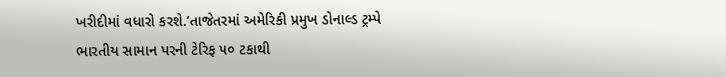ખરીદીમાં વધારો કરશે.’તાજેતરમાં અમેરિકી પ્રમુખ ડોનાલ્ડ ટ્રમ્પે ભારતીય સામાન પરની ટેરિફ ૫૦ ટકાથી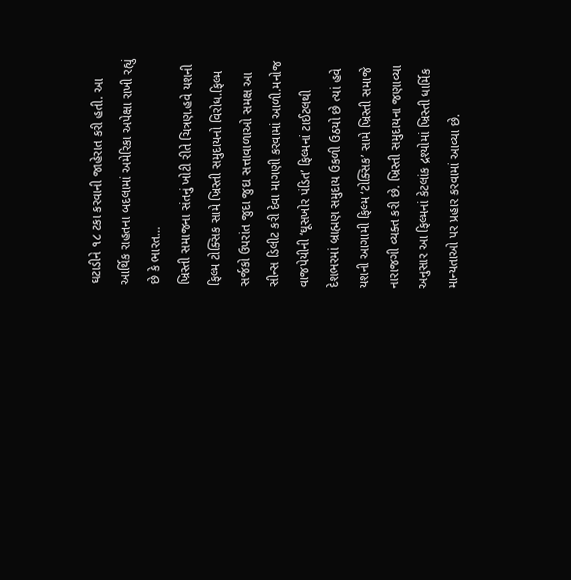ઘટાડીને ૧૮ ટકા કરવાની જાહેરાત કરી હતી. આ આર્થિક રાહતના બદલામાં અમેરિકા અપેક્ષા રાખી રહ્યું છે કે ભારત…
ખ્રિસ્તી સમાજના સંતનું ખોટી રીતે ચિત્રણ.હવે યશની ફિલ્મ ટોક્સિક સામે ખ્રિસ્તી સમુદાયનો વિરોધ.ફિલ્મ સર્જકો ઉપરાંત જુદા જુદા સત્તાવાળાઓ સમક્ષ આ સીન્સ ડિલીટ કરી દેવા માગણી કરવામાં આળી.મનોજ વાજપેયીની ‘ઘૂસખોર પંડિત’ ફિલ્મનાં ટાઈટલથી દેશભરમાં બ્રાહ્મણ સમુદાય ઉકળી ઉઠયો છે ત્યાં હવે યશની આગામી ફિલ્મ ‘ટોક્સિક’ સામે ખ્રિસ્તી સમાજે નારાજગી વ્યક્ત કરી છે. ખ્રિસ્તી સમુદાયના જણાવ્યા અનુસાર આ ફિલ્મનાં કેટલાંક દ્રશ્યોમાં ખ્રિસ્તી ધાર્મિક માન્યતાઓ પર પ્રહાર કરવામાં આવ્યા છે.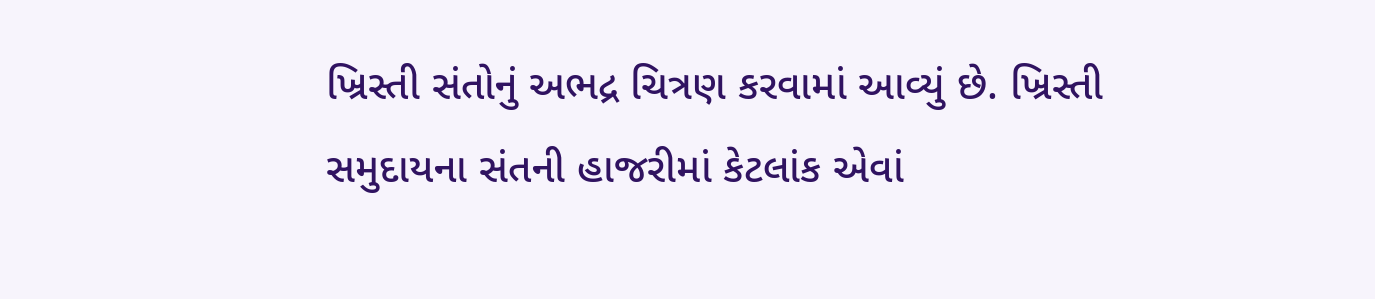ખ્રિસ્તી સંતોનું અભદ્ર ચિત્રણ કરવામાં આવ્યું છે. ખ્રિસ્તી સમુદાયના સંતની હાજરીમાં કેટલાંક એવાં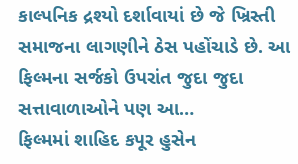કાલ્પનિક દ્રશ્યો દર્શાવાયાં છે જે ખ્રિસ્તી સમાજના લાગણીને ઠેસ પહોંચાડે છે. આ ફિલ્મના સર્જકો ઉપરાંત જુદા જુદા સત્તાવાળાઓને પણ આ…
ફિલ્મમાં શાહિદ કપૂર હુસેન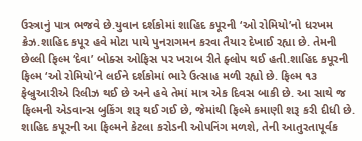ઉસ્ત્રાનું પાત્ર ભજવે છે.યુવાન દર્શકોમાં શાહિદ કપૂરની ‘ઓ રોમિયો’નો ધરખમ ક્રેઝ.શાહિદ કપૂર હવે મોટા પાયે પુનરાગમન કરવા તૈયાર દેખાઈ રહ્યા છે. તેમની છેલ્લી ફિલ્મ ‘દેવા’ બોક્સ ઓફિસ પર ખરાબ રીતે ફ્લોપ થઈ હતી.શાહિદ કપૂરની ફિલ્મ ‘ઓ રોમિયો’ને લઈને દર્શકોમાં ભારે ઉત્સાહ મળી રહ્યો છે. ફિલ્મ ૧૩ ફેબ્રુઆરીએ રિલીઝ થઈ છે અને હવે તેમાં માત્ર એક દિવસ બાકી છે. આ સાથે જ ફિલ્મની એડવાન્સ બુકિંગ શરૂ થઈ ગઈ છે, જેમાંથી ફિલ્મે કમાણી શરૂ કરી દીધી છે. શાહિદ કપૂરની આ ફિલ્મને કેટલા કરોડની ઓપનિંગ મળશે, તેની આતુરતાપૂર્વક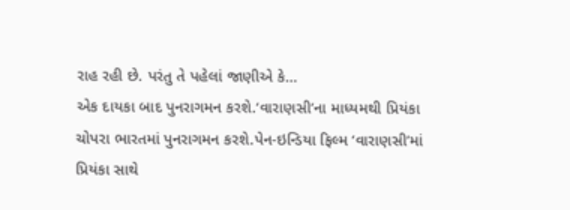રાહ રહી છે. પરંતુ તે પહેલાં જાણીએ કે…
એક દાયકા બાદ પુનરાગમન કરશે.‘વારાણસી’ના માધ્યમથી પ્રિયંકા ચોપરા ભારતમાં પુનરાગમન કરશે.પેન-ઇન્ડિયા ફિલ્મ ‘વારાણસી’માં પ્રિયંકા સાથે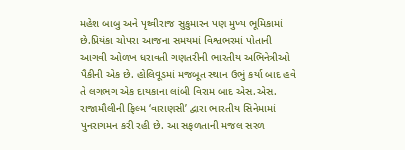મહેશ બાબુ અને પૃથ્વીરાજ સુકુમારન પણ મુખ્ય ભૂમિકામાં છે.પ્રિયંકા ચોપરા આજના સમયમાં વિશ્વભરમાં પોતાની આગવી ઓળખ ધરાવતી ગણતરીની ભારતીય અભિનેત્રીઓ પૈકીની એક છે. હોલિવૂડમાં મજબૂત સ્થાન ઉભું કર્યા બાદ હવે તે લગભગ એક દાયકાના લાંબી વિરામ બાદ એસ.એસ. રાજામૌલીની ફિલ્મ ‘વારાણસી’ દ્વારા ભારતીય સિનેમામાં પુનરાગમન કરી રહી છે. આ સફળતાની મજલ સરળ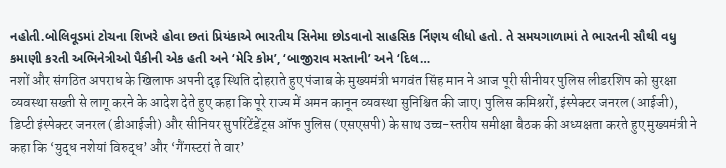નહોતી.બોલિવૂડમાં ટોચના શિખરે હોવા છતાં પ્રિયંકાએ ભારતીય સિનેમા છોડવાનો સાહસિક ર્નિણય લીધો હતો. તે સમયગાળામાં તે ભારતની સૌથી વધુ કમાણી કરતી અભિનેત્રીઓ પૈકીની એક હતી અને ‘મેરિ કોમ’, ‘બાજીરાવ મસ્તાની’ અને ‘દિલ…
नशों और संगठित अपराध के खिलाफ अपनी दृढ़ स्थिति दोहराते हुए पंजाब के मुख्यमंत्री भगवंत सिंह मान ने आज पूरी सीनीयर पुलिस लीडरशिप को सुरक्षा व्यवस्था सख्ती से लागू करने के आदेश देते हुए कहा कि पूरे राज्य में अमन कानून व्यवस्था सुनिश्चित की जाए। पुलिस कमिश्नरों, इंस्पेक्टर जनरल (आईजी), डिप्टी इंस्पेक्टर जनरल (डीआईजी) और सीनियर सुपरिंटेंडेंट्स ऑफ पुलिस (एसएसपी) के साथ उच्च-स्तरीय समीक्षा बैठक की अध्यक्षता करते हुए मुख्यमंत्री ने कहा कि ‘युद्ध नशेयां विरुद्ध’ और ‘गैंगस्टरां ते वार’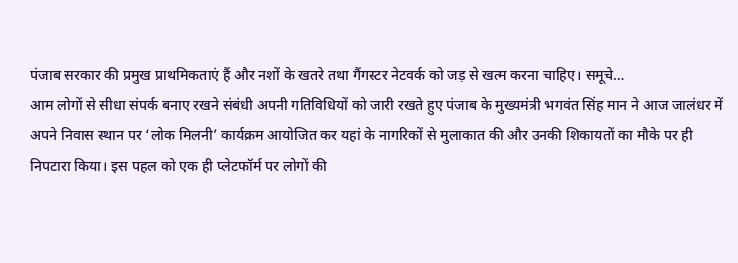पंजाब सरकार की प्रमुख प्राथमिकताएं हैं और नशों के खतरे तथा गैंगस्टर नेटवर्क को जड़ से खत्म करना चाहिए। समूचे…
आम लोगों से सीधा संपर्क बनाए रखने संबंधी अपनी गतिविधियों को जारी रखते हुए पंजाब के मुख्यमंत्री भगवंत सिंह मान ने आज जालंधर में अपने निवास स्थान पर ‘लोक मिलनी’ कार्यक्रम आयोजित कर यहां के नागरिकों से मुलाकात की और उनकी शिकायतों का मौके पर ही निपटारा किया। इस पहल को एक ही प्लेटफॉर्म पर लोगों की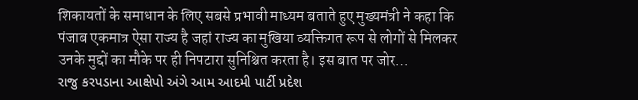शिकायतों के समाधान के लिए सबसे प्रभावी माध्यम बताते हुए मुख्यमंत्री ने कहा कि पंजाब एकमात्र ऐसा राज्य है जहां राज्य का मुखिया व्यक्तिगत रूप से लोगों से मिलकर उनके मुद्दों का मौके पर ही निपटारा सुनिश्चित करता है। इस बात पर जोर…
રાજુ કરપડાના આક્ષેપો અંગે આમ આદમી પાર્ટી પ્રદેશ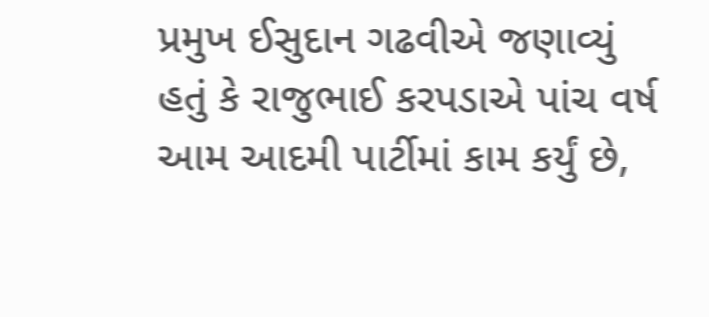પ્રમુખ ઈસુદાન ગઢવીએ જણાવ્યું હતું કે રાજુભાઈ કરપડાએ પાંચ વર્ષ આમ આદમી પાર્ટીમાં કામ કર્યું છે,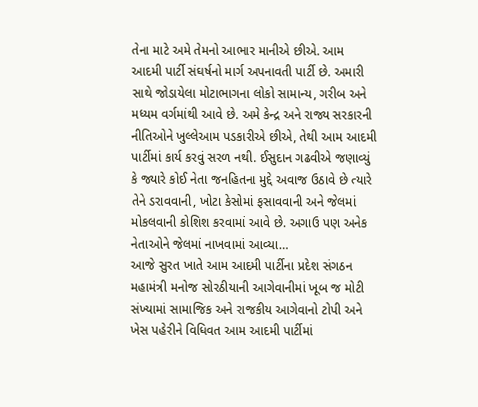તેના માટે અમે તેમનો આભાર માનીએ છીએ. આમ આદમી પાર્ટી સંઘર્ષનો માર્ગ અપનાવતી પાર્ટી છે. અમારી સાથે જોડાયેલા મોટાભાગના લોકો સામાન્ય, ગરીબ અને મધ્યમ વર્ગમાંથી આવે છે. અમે કેન્દ્ર અને રાજ્ય સરકારની નીતિઓને ખુલ્લેઆમ પડકારીએ છીએ, તેથી આમ આદમી પાર્ટીમાં કાર્ય કરવું સરળ નથી. ઈસુદાન ગઢવીએ જણાવ્યું કે જ્યારે કોઈ નેતા જનહિતના મુદ્દે અવાજ ઉઠાવે છે ત્યારે તેને ડરાવવાની, ખોટા કેસોમાં ફસાવવાની અને જેલમાં મોકલવાની કોશિશ કરવામાં આવે છે. અગાઉ પણ અનેક નેતાઓને જેલમાં નાખવામાં આવ્યા…
આજે સુરત ખાતે આમ આદમી પાર્ટીના પ્રદેશ સંગઠન મહામંત્રી મનોજ સોરઠીયાની આગેવાનીમાં ખૂબ જ મોટી સંખ્યામાં સામાજિક અને રાજકીય આગેવાનો ટોપી અને ખેસ પહેરીને વિધિવત આમ આદમી પાર્ટીમાં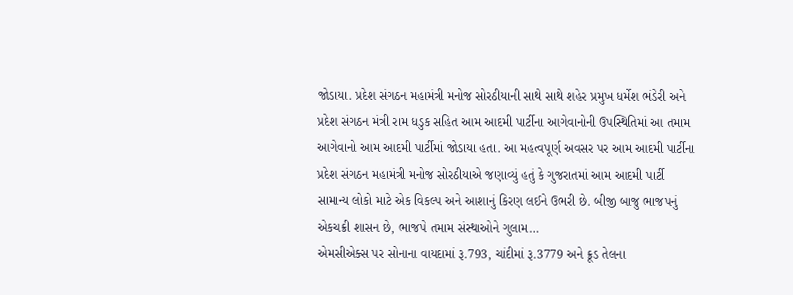જોડાયા. પ્રદેશ સંગઠન મહામંત્રી મનોજ સોરઠીયાની સાથે સાથે શહેર પ્રમુખ ધર્મેશ ભંડેરી અને પ્રદેશ સંગઠન મંત્રી રામ ધડુક સહિત આમ આદમી પાર્ટીના આગેવાનોની ઉપસ્થિતિમાં આ તમામ આગેવાનો આમ આદમી પાર્ટીમાં જોડાયા હતા. આ મહત્વપૂર્ણ અવસર પર આમ આદમી પાર્ટીના પ્રદેશ સંગઠન મહામંત્રી મનોજ સોરઠીયાએ જણાવ્યું હતું કે ગુજરાતમાં આમ આદમી પાર્ટી સામાન્ય લોકો માટે એક વિકલ્પ અને આશાનું કિરણ લઈને ઉભરી છે. બીજી બાજુ ભાજપનું એકચક્રી શાસન છે, ભાજપે તમામ સંસ્થાઓને ગુલામ…
એમસીએક્સ પર સોનાના વાયદામાં રૂ.793, ચાંદીમાં રૂ.3779 અને ક્રૂડ તેલના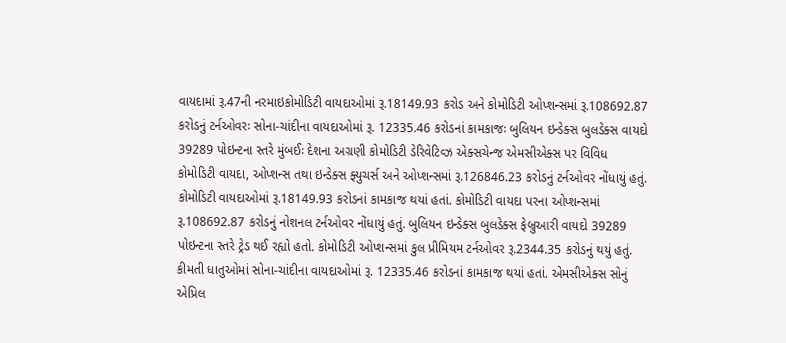વાયદામાં રૂ.47ની નરમાઇકોમોડિટી વાયદાઓમાં રૂ.18149.93 કરોડ અને કોમોડિટી ઓપ્શન્સમાં રૂ.108692.87 કરોડનું ટર્નઓવરઃ સોના-ચાંદીના વાયદાઓમાં રૂ. 12335.46 કરોડનાં કામકાજઃ બુલિયન ઇન્ડેક્સ બુલડેક્સ વાયદો 39289 પોઇન્ટના સ્તરે મુંબઈઃ દેશના અગ્રણી કોમોડિટી ડેરિવેટિવ્ઝ એક્સચેન્જ એમસીએક્સ પર વિવિધ કોમોડિટી વાયદા, ઓપ્શન્સ તથા ઇન્ડેક્સ ફ્યુચર્સ અને ઓપ્શન્સમાં રૂ.126846.23 કરોડનું ટર્નઓવર નોંધાયું હતું. કોમોડિટી વાયદાઓમાં રૂ.18149.93 કરોડનાં કામકાજ થયાં હતાં. કોમોડિટી વાયદા પરના ઓપ્શન્સમાં રૂ.108692.87 કરોડનું નોશનલ ટર્નઓવર નોંધાયું હતું. બુલિયન ઇન્ડેક્સ બુલડેક્સ ફેબ્રુઆરી વાયદો 39289 પોઇન્ટના સ્તરે ટ્રેડ થઈ રહ્યો હતો. કોમોડિટી ઓપ્શન્સમાં કુલ પ્રીમિયમ ટર્નઓવર રૂ.2344.35 કરોડનું થયું હતું. કીમતી ધાતુઓમાં સોના-ચાંદીના વાયદાઓમાં રૂ. 12335.46 કરોડનાં કામકાજ થયાં હતાં. એમસીએક્સ સોનું એપ્રિલ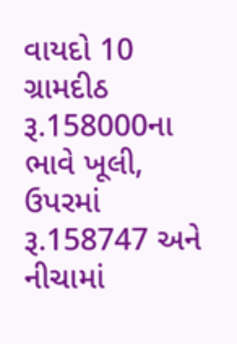વાયદો 10 ગ્રામદીઠ રૂ.158000ના ભાવે ખૂલી, ઉપરમાં રૂ.158747 અને નીચામાં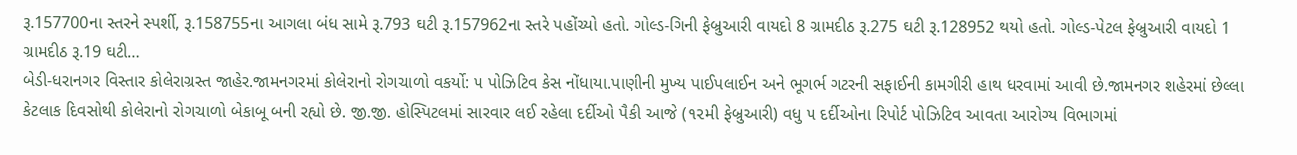રૂ.157700ના સ્તરને સ્પર્શી, રૂ.158755ના આગલા બંધ સામે રૂ.793 ઘટી રૂ.157962ના સ્તરે પહોંચ્યો હતો. ગોલ્ડ-ગિની ફેબ્રુઆરી વાયદો 8 ગ્રામદીઠ રૂ.275 ઘટી રૂ.128952 થયો હતો. ગોલ્ડ-પેટલ ફેબ્રુઆરી વાયદો 1 ગ્રામદીઠ રૂ.19 ઘટી…
બેડી-ધરાનગર વિસ્તાર કોલેરાગ્રસ્ત જાહેર.જામનગરમાં કોલેરાનો રોગચાળો વકર્યો: ૫ પોઝિટિવ કેસ નોંધાયા.પાણીની મુખ્ય પાઈપલાઈન અને ભૂગર્ભ ગટરની સફાઈની કામગીરી હાથ ધરવામાં આવી છે.જામનગર શહેરમાં છેલ્લા કેટલાક દિવસોથી કોલેરાનો રોગચાળો બેકાબૂ બની રહ્યો છે. જી.જી. હોસ્પિટલમાં સારવાર લઈ રહેલા દર્દીઓ પૈકી આજે (૧૨મી ફેબ્રુઆરી) વધુ ૫ દર્દીઓના રિપોર્ટ પોઝિટિવ આવતા આરોગ્ય વિભાગમાં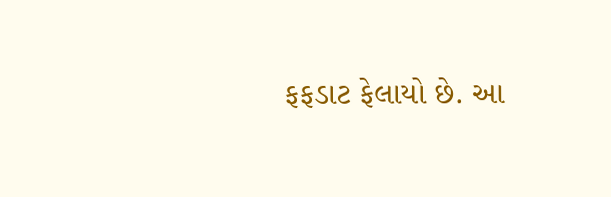ફફડાટ ફેલાયો છે. આ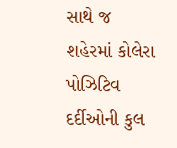સાથે જ શહેરમાં કોલેરા પોઝિટિવ દર્દીઓની કુલ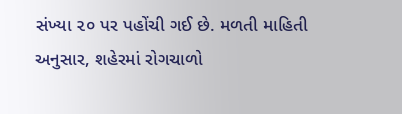સંખ્યા ૨૦ પર પહોંચી ગઈ છે. મળતી માહિતી અનુસાર, શહેરમાં રોગચાળો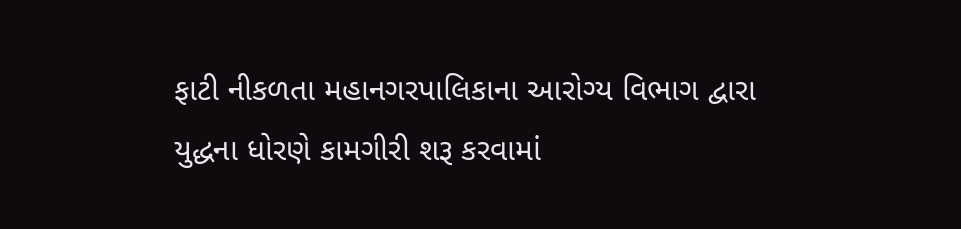ફાટી નીકળતા મહાનગરપાલિકાના આરોગ્ય વિભાગ દ્વારા યુદ્ધના ધોરણે કામગીરી શરૂ કરવામાં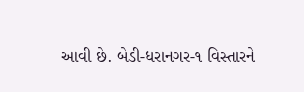આવી છે. બેડી-ધરાનગર-૧ વિસ્તારને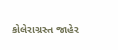કોલેરાગ્રસ્ત જાહેર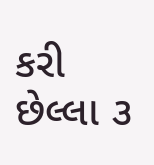કરી છેલ્લા ૩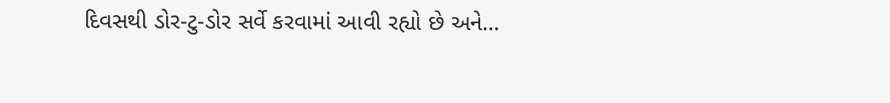દિવસથી ડોર-ટુ-ડોર સર્વે કરવામાં આવી રહ્યો છે અને…